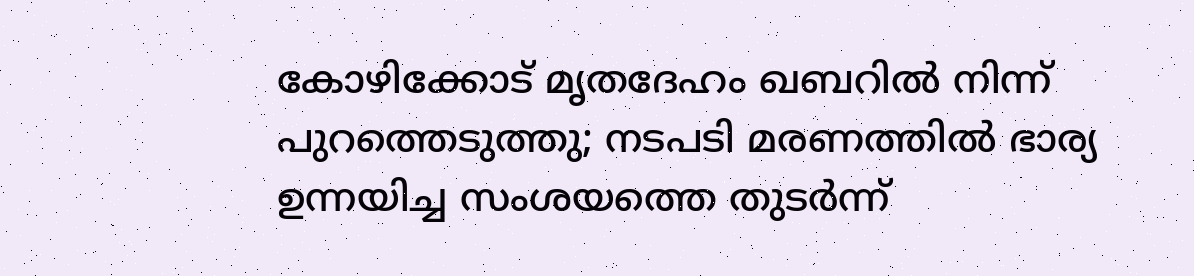കോഴിക്കോട് മൃതദേഹം ഖബറിൽ നിന്ന് പുറത്തെടുത്തു; നടപടി മരണത്തിൽ ഭാര്യ ഉന്നയിച്ച സംശയത്തെ തുടർന്ന്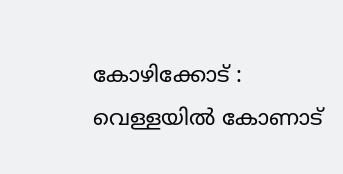കോഴിക്കോട് : വെള്ളയിൽ കോണാട്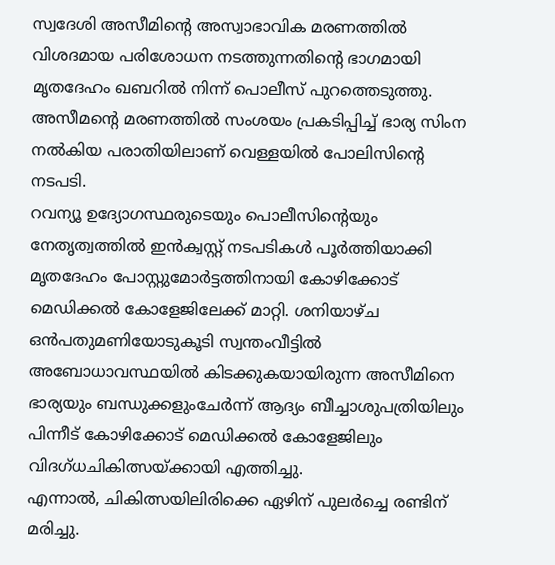സ്വദേശി അസീമിന്റെ അസ്വാഭാവിക മരണത്തിൽ വിശദമായ പരിശോധന നടത്തുന്നതിന്റെ ഭാഗമായി മൃതദേഹം ഖബറിൽ നിന്ന് പൊലീസ് പുറത്തെടുത്തു. അസീമന്റെ മരണത്തിൽ സംശയം പ്രകടിപ്പിച്ച് ഭാര്യ സിംന നൽകിയ പരാതിയിലാണ് വെള്ളയിൽ പോലിസിന്റെ നടപടി.
റവന്യൂ ഉദ്യോഗസ്ഥരുടെയും പൊലീസിന്റെയും നേതൃത്വത്തിൽ ഇൻക്വസ്റ്റ് നടപടികൾ പൂർത്തിയാക്കി മൃതദേഹം പോസ്റ്റുമോർട്ടത്തിനായി കോഴിക്കോട് മെഡിക്കൽ കോളേജിലേക്ക് മാറ്റി. ശനിയാഴ്ച ഒൻപതുമണിയോടുകൂടി സ്വന്തംവീട്ടിൽ അബോധാവസ്ഥയിൽ കിടക്കുകയായിരുന്ന അസീമിനെ ഭാര്യയും ബന്ധുക്കളുംചേർന്ന് ആദ്യം ബീച്ചാശുപത്രിയിലും പിന്നീട് കോഴിക്കോട് മെഡിക്കൽ കോളേജിലും വിദഗ്ധചികിത്സയ്ക്കായി എത്തിച്ചു.
എന്നാൽ, ചികിത്സയിലിരിക്കെ ഏഴിന് പുലർച്ചെ രണ്ടിന് മരിച്ചു.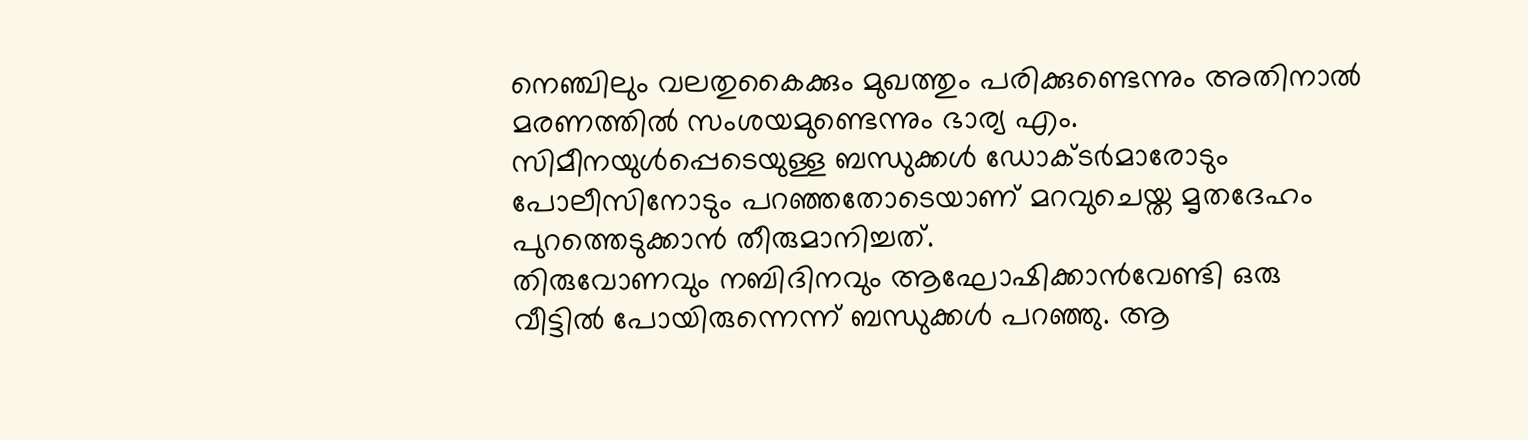നെഞ്ചിലും വലതുകൈക്കും മുഖത്തും പരിക്കുണ്ടെന്നും അതിനാൽ മരണത്തിൽ സംശയമുണ്ടെന്നും ഭാര്യ എം. സിമീനയുൾപ്പെടെയുള്ള ബന്ധുക്കൾ ഡോക്ടർമാരോടും പോലീസിനോടും പറഞ്ഞതോടെയാണ് മറവുചെയ്ത മൃതദേഹം പുറത്തെടുക്കാൻ തീരുമാനിച്ചത്.
തിരുവോണവും നബിദിനവും ആഘോഷിക്കാൻവേണ്ടി ഒരു വീട്ടിൽ പോയിരുന്നെന്ന് ബന്ധുക്കൾ പറഞ്ഞു. ആ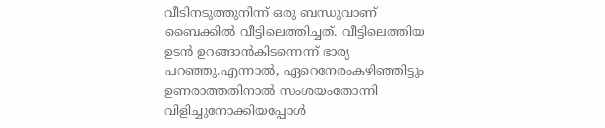വീടിനടുത്തുനിന്ന് ഒരു ബന്ധുവാണ് ബൈക്കിൽ വീട്ടിലെത്തിച്ചത്. വീട്ടിലെത്തിയ ഉടൻ ഉറങ്ങാൻകിടന്നെന്ന് ഭാര്യ പറഞ്ഞു.എന്നാൽ, ഏറെനേരംകഴിഞ്ഞിട്ടും ഉണരാത്തതിനാൽ സംശയംതോന്നി വിളിച്ചുനോക്കിയപ്പോൾ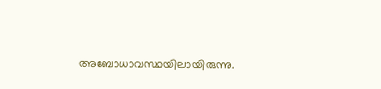അബോധാവസ്ഥയിലായിരുന്നു.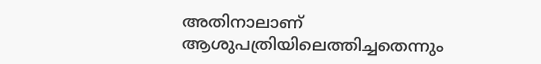അതിനാലാണ് ആശുപത്രിയിലെത്തിച്ചതെന്നും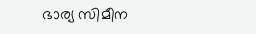ഭാര്യ സിമീന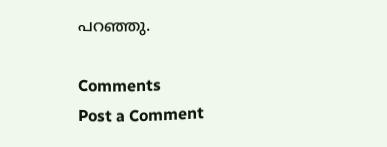പറഞ്ഞു.

Comments
Post a Comment